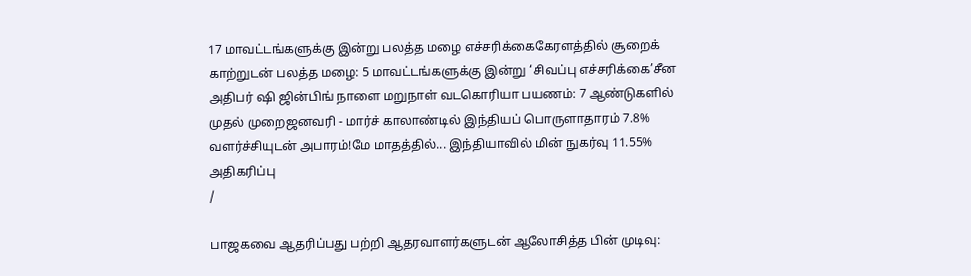17 மாவட்டங்களுக்கு இன்று பலத்த மழை எச்சரிக்கைகேரளத்தில் சூறைக் காற்றுடன் பலத்த மழை: 5 மாவட்டங்களுக்கு இன்று ‘சிவப்பு எச்சரிக்கை’சீன அதிபர் ஷி ஜின்பிங் நாளை மறுநாள் வடகொரியா பயணம்: 7 ஆண்டுகளில் முதல் முறைஜனவரி - மார்ச் காலாண்டில் இந்தியப் பொருளாதாரம் 7.8% வளர்ச்சியுடன் அபாரம்!மே மாதத்தில்... இந்தியாவில் மின் நுகர்வு 11.55% அதிகரிப்பு
/

பாஜகவை ஆதரிப்பது பற்றி ஆதரவாளர்களுடன் ஆலோசித்த பின் முடிவு: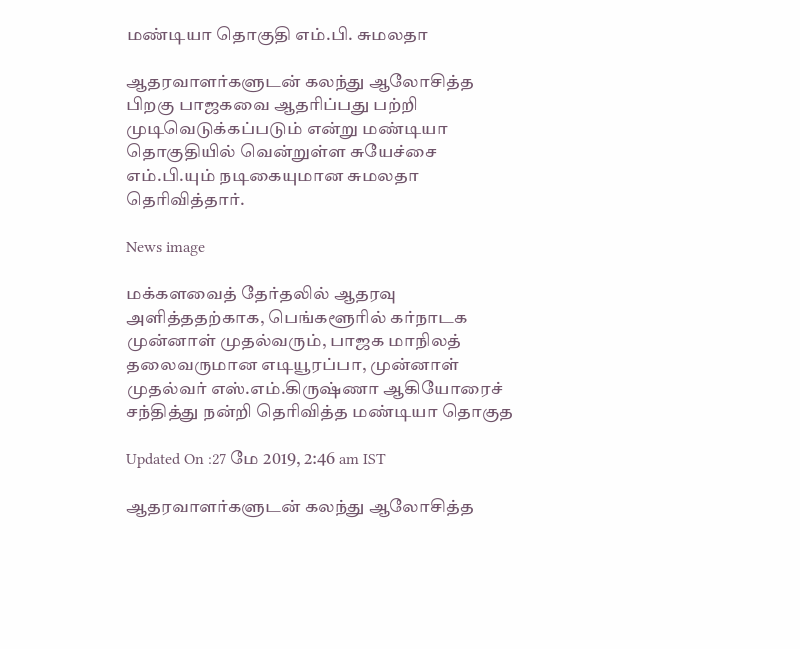மண்டியா தொகுதி எம்.பி. சுமலதா

ஆதரவாளர்களுடன் கலந்து ஆலோசித்த பிறகு பாஜகவை ஆதரிப்பது பற்றி முடிவெடுக்கப்படும் என்று மண்டியா தொகுதியில் வென்றுள்ள சுயேச்சை எம்.பி.யும் நடிகையுமான சுமலதா தெரிவித்தார்.

News image

மக்களவைத் தேர்தலில் ஆதரவு அளித்ததற்காக, பெங்களூரில் கர்நாடக முன்னாள் முதல்வரும், பாஜக மாநிலத் தலைவருமான எடியூரப்பா, முன்னாள் முதல்வர் எஸ்.எம்.கிருஷ்ணா ஆகியோரைச் சந்தித்து நன்றி தெரிவித்த மண்டியா தொகுத

Updated On :27 மே 2019, 2:46 am IST

ஆதரவாளர்களுடன் கலந்து ஆலோசித்த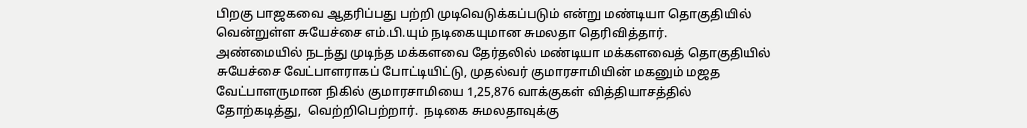பிறகு பாஜகவை ஆதரிப்பது பற்றி முடிவெடுக்கப்படும் என்று மண்டியா தொகுதியில் வென்றுள்ள சுயேச்சை எம்.பி.யும் நடிகையுமான சுமலதா தெரிவித்தார்.
அண்மையில் நடந்து முடிந்த மக்களவை தேர்தலில் மண்டியா மக்களவைத் தொகுதியில் சுயேச்சை வேட்பாளராகப் போட்டியிட்டு, முதல்வர் குமாரசாமியின் மகனும் மஜத வேட்பாளருமான நிகில் குமாரசாமியை 1,25,876 வாக்குகள் வித்தியாசத்தில் தோற்கடித்து,  வெற்றிபெற்றார்.  நடிகை சுமலதாவுக்கு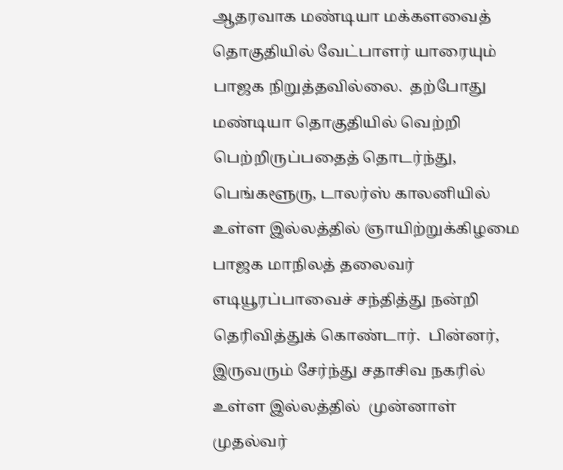ஆதரவாக மண்டியா மக்களவைத் தொகுதியில் வேட்பாளர் யாரையும் பாஜக நிறுத்தவில்லை.  தற்போது மண்டியா தொகுதியில் வெற்றி பெற்றிருப்பதைத் தொடர்ந்து, பெங்களூரு, டாலர்ஸ் காலனியில் உள்ள இல்லத்தில் ஞாயிற்றுக்கிழமை பாஜக மாநிலத் தலைவர் எடியூரப்பாவைச் சந்தித்து நன்றி தெரிவித்துக் கொண்டார்.  பின்னர், இருவரும் சேர்ந்து சதாசிவ நகரில் உள்ள இல்லத்தில்  முன்னாள் முதல்வர்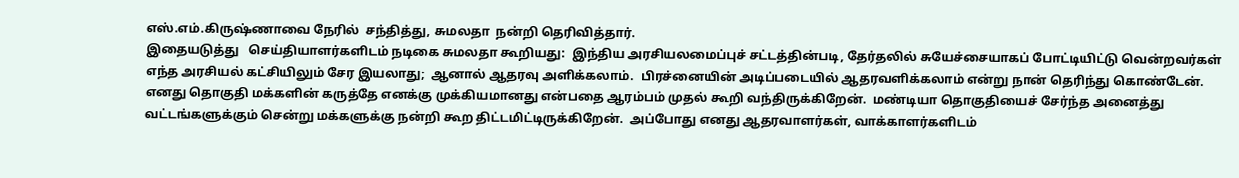எஸ்.எம்.கிருஷ்ணாவை நேரில்  சந்தித்து, சுமலதா  நன்றி தெரிவித்தார்.
இதையடுத்து   செய்தியாளர்களிடம் நடிகை சுமலதா கூறியது:  இந்திய அரசியலமைப்புச் சட்டத்தின்படி, தேர்தலில் சுயேச்சையாகப் போட்டியிட்டு வென்றவர்கள் எந்த அரசியல் கட்சியிலும் சேர இயலாது;  ஆனால் ஆதரவு அளிக்கலாம்.  பிரச்னையின் அடிப்படையில் ஆதரவளிக்கலாம் என்று நான் தெரிந்து கொண்டேன். எனது தொகுதி மக்களின் கருத்தே எனக்கு முக்கியமானது என்பதை ஆரம்பம் முதல் கூறி வந்திருக்கிறேன்.  மண்டியா தொகுதியைச் சேர்ந்த அனைத்து வட்டங்களுக்கும் சென்று மக்களுக்கு நன்றி கூற திட்டமிட்டிருக்கிறேன்.  அப்போது எனது ஆதரவாளர்கள், வாக்காளர்களிடம்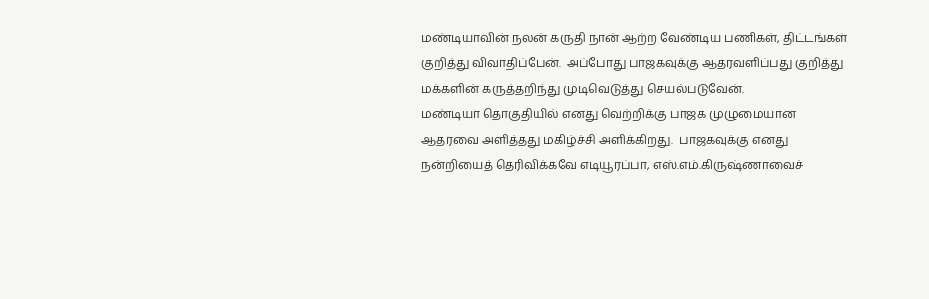மண்டியாவின் நலன் கருதி நான் ஆற்ற வேண்டிய பணிகள், திட்டங்கள் குறித்து விவாதிப்பேன்.  அப்போது பாஜகவுக்கு ஆதரவளிப்பது குறித்து மக்களின் கருத்தறிந்து முடிவெடுத்து செயல்படுவேன்.
மண்டியா தொகுதியில் எனது வெற்றிக்கு பாஜக முழுமையான ஆதரவை அளித்தது மகிழ்ச்சி அளிக்கிறது.  பாஜகவுக்கு எனது நன்றியைத் தெரிவிக்கவே எடியூரப்பா, எஸ்.எம்.கிருஷ்ணாவைச்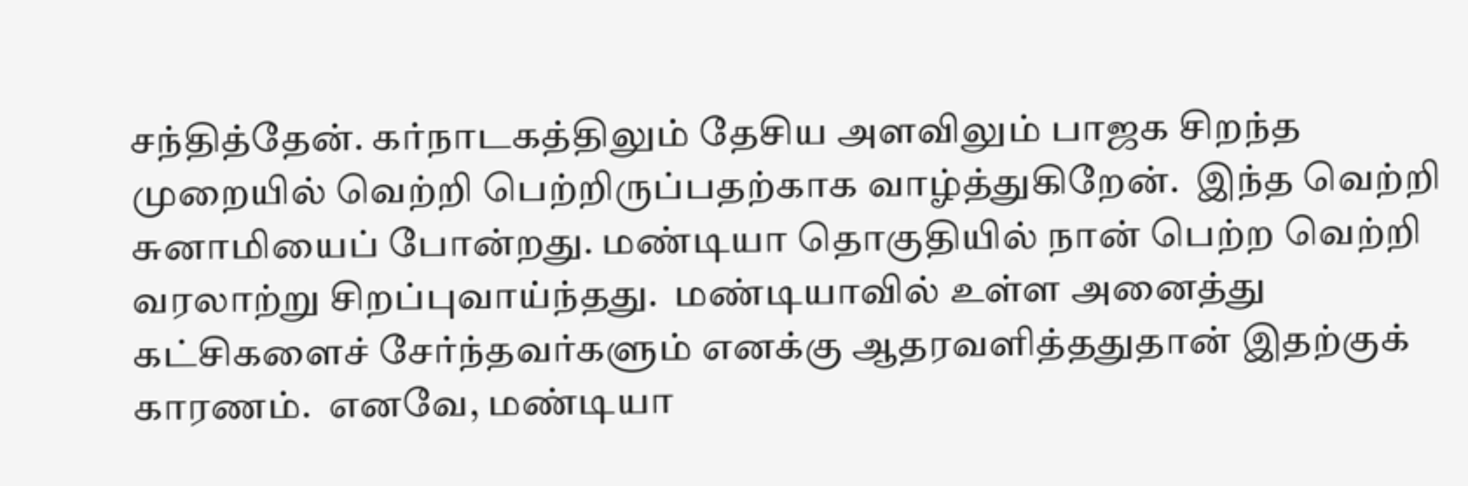சந்தித்தேன். கர்நாடகத்திலும் தேசிய அளவிலும் பாஜக சிறந்த முறையில் வெற்றி பெற்றிருப்பதற்காக வாழ்த்துகிறேன்.  இந்த வெற்றி சுனாமியைப் போன்றது. மண்டியா தொகுதியில் நான் பெற்ற வெற்றி வரலாற்று சிறப்புவாய்ந்தது.  மண்டியாவில் உள்ள அனைத்து கட்சிகளைச் சேர்ந்தவர்களும் எனக்கு ஆதரவளித்ததுதான் இதற்குக் காரணம்.  எனவே, மண்டியா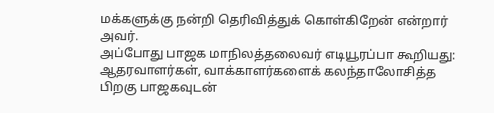மக்களுக்கு நன்றி தெரிவித்துக் கொள்கிறேன் என்றார் அவர்.
அப்போது பாஜக மாநிலத்தலைவர் எடியூரப்பா கூறியது:  ஆதரவாளர்கள், வாக்காளர்களைக் கலந்தாலோசித்த பிறகு பாஜகவுடன்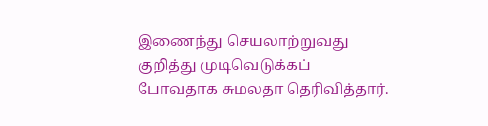இணைந்து செயலாற்றுவது குறித்து முடிவெடுக்கப் போவதாக சுமலதா தெரிவித்தார்.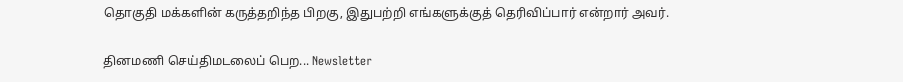தொகுதி மக்களின் கருத்தறிந்த பிறகு, இதுபற்றி எங்களுக்குத் தெரிவிப்பார் என்றார் அவர்.

தினமணி செய்திமடலைப் பெற... Newsletter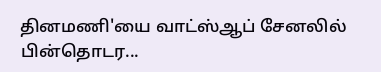தினமணி'யை வாட்ஸ்ஆப் சேனலில் பின்தொடர...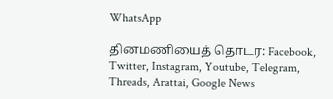WhatsApp

தினமணியைத் தொடர: Facebook, Twitter, Instagram, Youtube, Telegram, Threads, Arattai, Google News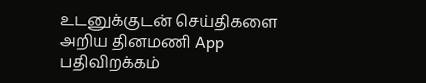உடனுக்குடன் செய்திகளை அறிய தினமணி App பதிவிறக்கம்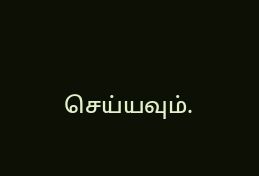செய்யவும்.